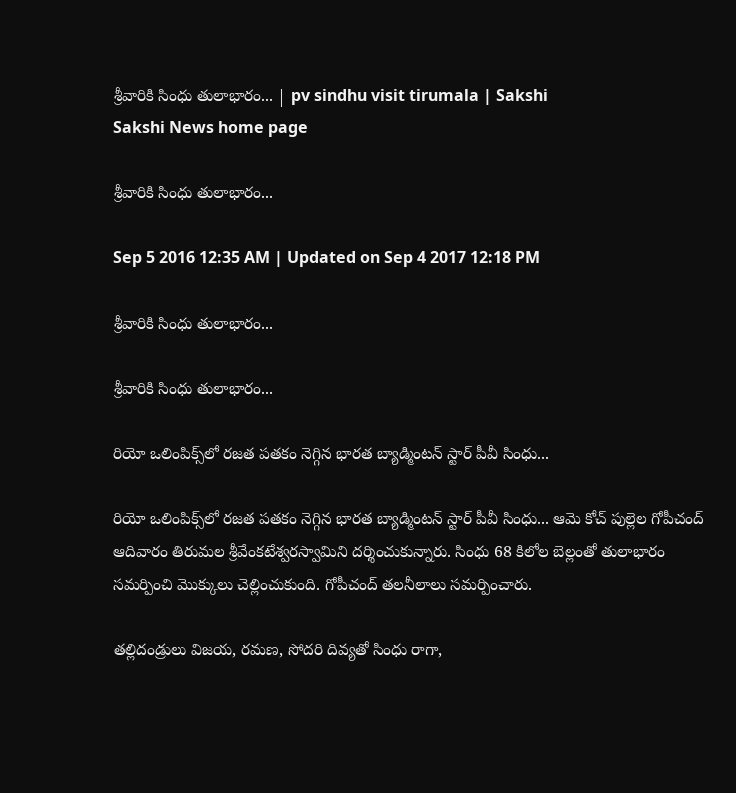శ్రీవారికి సింధు తులాభారం... | pv sindhu visit tirumala | Sakshi
Sakshi News home page

శ్రీవారికి సింధు తులాభారం...

Sep 5 2016 12:35 AM | Updated on Sep 4 2017 12:18 PM

శ్రీవారికి సింధు తులాభారం...

శ్రీవారికి సింధు తులాభారం...

రియో ఒలింపిక్స్‌లో రజత పతకం నెగ్గిన భారత బ్యాడ్మింటన్ స్టార్ పీవీ సింధు...

రియో ఒలింపిక్స్‌లో రజత పతకం నెగ్గిన భారత బ్యాడ్మింటన్ స్టార్ పీవీ సింధు... ఆమె కోచ్ పుల్లెల గోపీచంద్ ఆదివారం తిరుమల శ్రీవేంకటేశ్వరస్వామిని దర్శించుకున్నారు. సింధు 68 కిలోల బెల్లంతో తులాభారం సమర్పించి మొక్కులు చెల్లించుకుంది. గోపీచంద్ తలనీలాలు సమర్పించారు.

తల్లిదండ్రులు విజయ, రమణ, సోదరి దివ్యతో సింధు రాగా,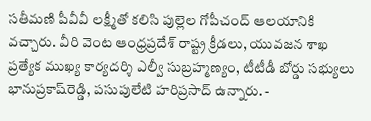సతీమణి పీవీవీ లక్ష్మీతో కలిసి పుల్లెల గోపీచంద్ ఆలయానికి వచ్చారు. వీరి వెంట ఆంధ్రప్రదేశ్ రాష్ట్ర క్రీడలు, యువజన శాఖ ప్రత్యేక ముఖ్య కార్యదర్శి ఎల్వీ సుబ్రహ్మణ్యం, టీటీడీ బోర్డు సభ్యులు భానుప్రకాష్‌రెడ్డి, పసుపులేటి హరిప్రసాద్ ఉన్నారు. -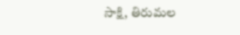సాక్షి, తిరుమల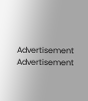Advertisement
Advertisement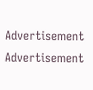Advertisement
Advertisement